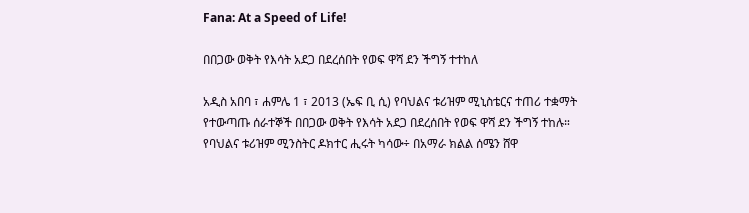Fana: At a Speed of Life!

በበጋው ወቅት የእሳት አደጋ በደረሰበት የወፍ ዋሻ ደን ችግኝ ተተከለ

አዲስ አበባ ፣ ሐምሌ 1 ፣ 2013 (ኤፍ ቢ ሲ) የባህልና ቱሪዝም ሚኒስቴርና ተጠሪ ተቋማት የተውጣጡ ሰራተኞች በበጋው ወቅት የእሳት አደጋ በደረሰበት የወፍ ዋሻ ደን ችግኝ ተከሉ።
የባህልና ቱሪዝም ሚንስትር ዶክተር ሒሩት ካሳው÷ በአማራ ክልል ሰሜን ሸዋ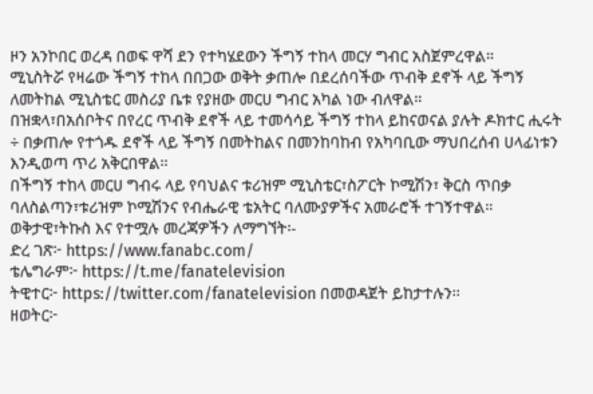ዞን አንኮበር ወረዳ በወፍ ዋሻ ደን የተካሄደውን ችግኝ ተከላ መርሃ ግብር አስጀምረዋል።
ሚኒስትሯ የዛሬው ችግኝ ተከላ በበጋው ወቅት ቃጠሎ በደረሰባችው ጥብቅ ደኖች ላይ ችግኝ ለመትከል ሚኒስቴር መስሪያ ቤቱ የያዘው መርሀ ግብር አካል ነው ብለዋል።
በዝቋላ፣በአሰቦትና በየረር ጥብቅ ደኖች ላይ ተመሳሳይ ችግኝ ተከላ ይከናወናል ያሉት ዶክተር ሒሩት ÷ በቃጠሎ የተጎዱ ደኖች ላይ ችግኝ በመትከልና በመንከባከብ የአካባቢው ማህበረሰብ ሀላፊነቱን እንዲወጣ ጥሪ አቅርበዋል።
በችግኝ ተከላ መርሀ ግብሩ ላይ የባህልና ቱሪዝም ሚኒስቴር፣ስፖርት ኮሚሽን፣ ቅርስ ጥበቃ ባለስልጣን፣ቱሪዝም ኮሚሽንና የብሔራዊ ቴአትር ባለሙያዎችና አመራሮች ተገኝተዋል።
ወቅታዊ፣ትኩስ እና የተሟሉ መረጃዎችን ለማግኘት፡-
ድረ ገጽ፦ https://www.fanabc.com/
ቴሌግራም፦ https://t.me/fanatelevision
ትዊተር፦ https://twitter.com/fanatelevision በመወዳጀት ይከታተሉን፡፡
ዘወትር፦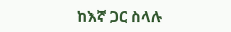ከእኛ ጋር ስላሉ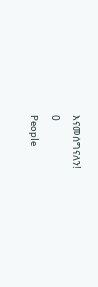እናመሰግናለን!
0
People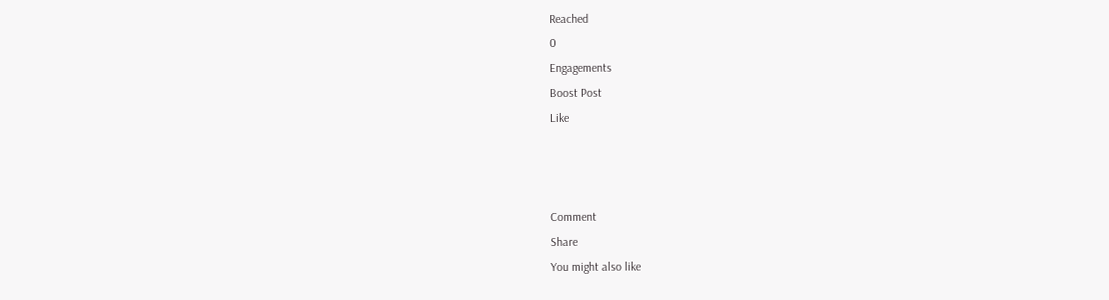Reached
0
Engagements
Boost Post
Like



Comment
Share
You might also like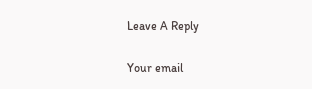Leave A Reply

Your email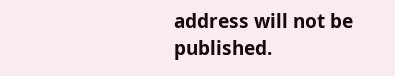address will not be published.